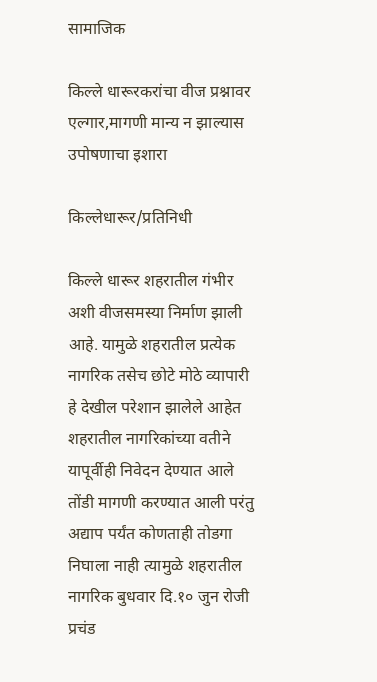सामाजिक

किल्ले धारूरकरांचा वीज प्रश्नावर एल्गार,मागणी मान्य न झाल्यास उपोषणाचा इशारा

किल्लेधारूर/प्रतिनिधी

किल्ले धारूर शहरातील गंभीर अशी वीजसमस्या निर्माण झाली आहे. यामुळे शहरातील प्रत्येक नागरिक तसेच छोटे मोठे व्यापारी हे देखील परेशान झालेले आहेत शहरातील नागरिकांच्या वतीने यापूर्वीही निवेदन देण्यात आले तोंडी मागणी करण्यात आली परंतु अद्याप पर्यंत कोणताही तोडगा निघाला नाही त्यामुळे शहरातील नागरिक बुधवार दि.१० जुन रोजी प्रचंड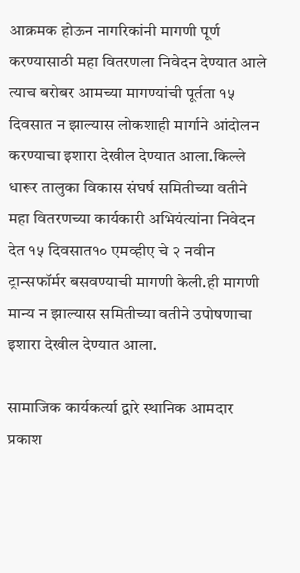आक्रमक होऊन नागरिकांनी मागणी पूर्ण करण्यासाठी महा वितरणला निवेदन देण्यात आले त्याच बरोबर आमच्या मागण्यांची पूर्तता १५ दिवसात न झाल्यास लोकशाही मार्गाने आंदोलन करण्याचा इशारा देखील देण्यात आला.किल्ले धारूर तालुका विकास संघर्ष समितीच्या वतीने महा वितरणच्या कार्यकारी अभियंत्यांना निवेदन देत १५ दिवसात१० एमव्हीए चे २ नवीन ट्रान्सफॉर्मर बसवण्याची मागणी केली.ही मागणी मान्य न झाल्यास समितीच्या वतीने उपोषणाचा इशारा देखील देण्यात आला.

सामाजिक कार्यकर्त्या द्वारे स्थानिक आमदार प्रकाश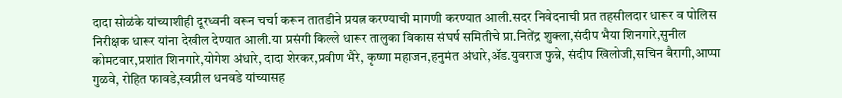दादा सोळंके यांच्याशीही दूरध्वनी वरून चर्चा करून तातडीने प्रयत्न करण्याची मागणी करण्यात आली.सदर निवेदनाची प्रत तहसीलदार धारूर व पोलिस निरीक्षक धारूर यांना देखील देण्यात आली.या प्रसंगी किल्ले धारूर तालुका विकास संघर्ष समितीचे प्रा.नितेंद्र शुक्ला,संदीप भैया शिनगारे,सुनील कोमटवार,प्रशांत शिनगारे,योगेश अंधारे, दादा शेरकर,प्रवीण भैरे, कृष्णा महाजन,हनुमंत अंधारे,ॲड.युवराज फुन्ने, संदीप खिलोजी,सचिन बैरागी,आप्पा गुळवे, रोहित फावडे,स्वप्नील धनवडे यांच्यासह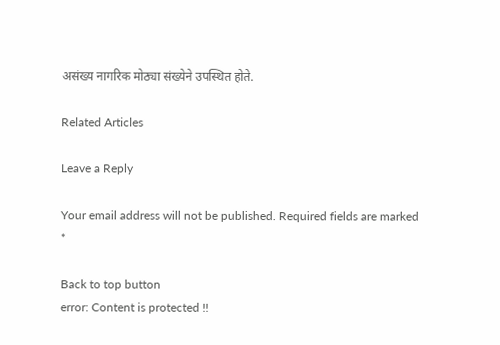असंख्य नागरिक मोठ्या संख्येने उपस्थित होते.

Related Articles

Leave a Reply

Your email address will not be published. Required fields are marked *

Back to top button
error: Content is protected !!